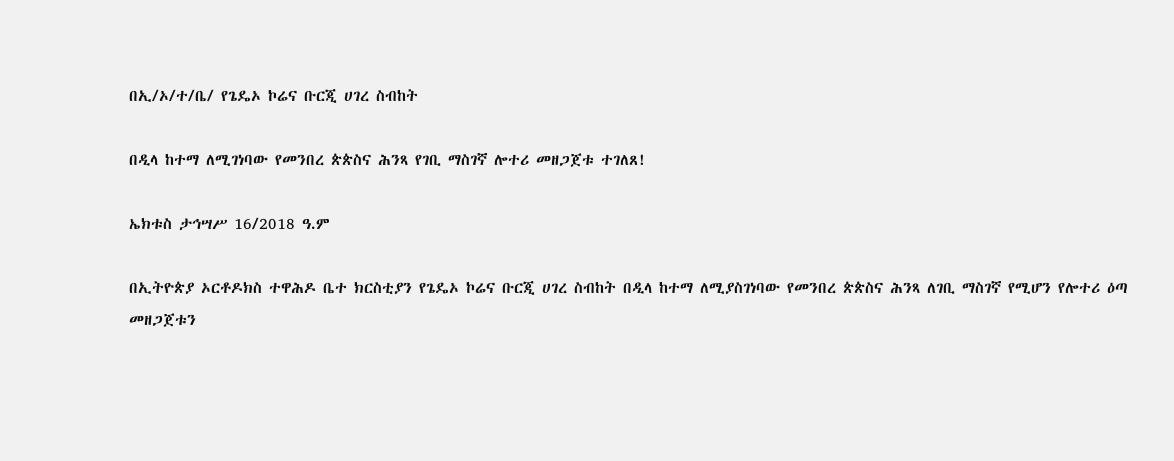በኢ/ኦ/ተ/ቤ/ የጌዴኦ ኮሬና ቡርጂ ሀገረ ስብከት

በዲላ ከተማ ለሚገነባው የመንበረ ጵጵስና ሕንጻ የገቢ ማስገኛ ሎተሪ መዘጋጀቱ ተገለጸ!

ኤክቱስ ታኅሣሥ 16/2018 ዓ.ም

በኢትዮጵያ ኦርቶዶክስ ተዋሕዶ ቤተ ክርስቲያን የጌዴኦ ኮሬና ቡርጂ ሀገረ ስብከት በዲላ ከተማ ለሚያስገነባው የመንበረ ጵጵስና ሕንጻ ለገቢ ማስገኛ የሚሆን የሎተሪ ዕጣ መዘጋጀቱን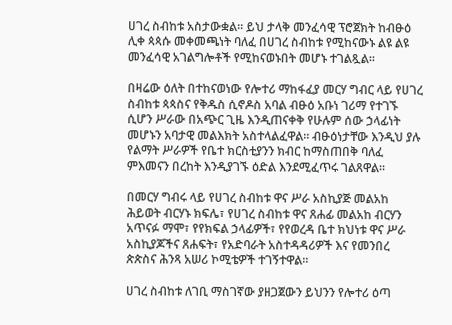ሀገረ ስብከቱ አስታውቋል። ይህ ታላቅ መንፈሳዊ ፕሮጀክት ከብፁዕ ሊቀ ጳጳሱ መቀመጫነት ባለፈ በሀገረ ስብከቱ የሚከናውኑ ልዩ ልዩ መንፈሳዊ አገልግሎቶች የሚከናወኑበት መሆኑ ተገልጿል።

በዛሬው ዕለት በተከናወነው የሎተሪ ማከፋፈያ መርሃ ግብር ላይ የሀገረ ስብከቱ ጳጳስና የቅዱስ ሲኖዶስ አባል ብፁዕ አቡነ ገሪማ የተገኙ ሲሆን ሥራው በአጭር ጊዜ እንዲጠናቀቅ የሁሉም ሰው ኃላፊነት መሆኑን አባታዊ መልእክት አስተላልፈዋል። ብፁዕነታቸው እንዲህ ያሉ የልማት ሥራዎች የቤተ ክርስቲያንን ክብር ከማስጠበቅ ባለፈ ምእመናን በረከት እንዲያገኙ ዕድል እንደሚፈጥሩ ገልጸዋል።

በመርሃ ግብሩ ላይ የሀገረ ስብከቱ ዋና ሥራ አስኪያጅ መልአከ ሕይወት ብርሃኑ ክፍሌ፣ የሀገረ ስብከቱ ዋና ጸሐፊ መልአከ ብርሃን አጥናፉ ማሞ፣ የየክፍል ኃላፊዎች፣ የየወረዳ ቤተ ክህነቱ ዋና ሥራ አስኪያጆችና ጸሐፍት፣ የአድባራት አስተዳዳሪዎች እና የመንበረ ጵጵስና ሕንጻ አሠሪ ኮሚቴዎች ተገኝተዋል።

ሀገረ ስብከቱ ለገቢ ማስገኛው ያዘጋጀውን ይህንን የሎተሪ ዕጣ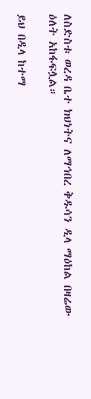ለስድስቱ ወረዳ ቤተ ክህነትና ለማኅበረ ቅዱሳን ዲላ ማዕከል በዛሬው ዕለት አከፋፍሏል።

ይህ በዲላ ከተማ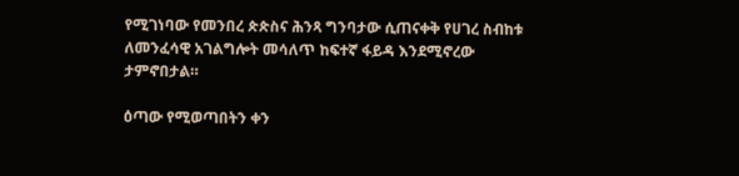የሚገነባው የመንበረ ጵጵስና ሕንጻ ግንባታው ሲጠናቀቅ የሀገረ ስብከቱ ለመንፈሳዊ አገልግሎት መሳለጥ ከፍተኛ ፋይዳ እንደሚኖረው ታምኖበታል።

ዕጣው የሚወጣበትን ቀን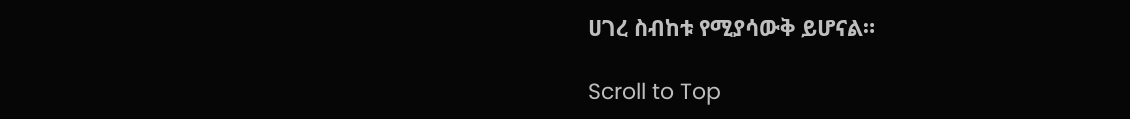ሀገረ ስብከቱ የሚያሳውቅ ይሆናል።

Scroll to Top